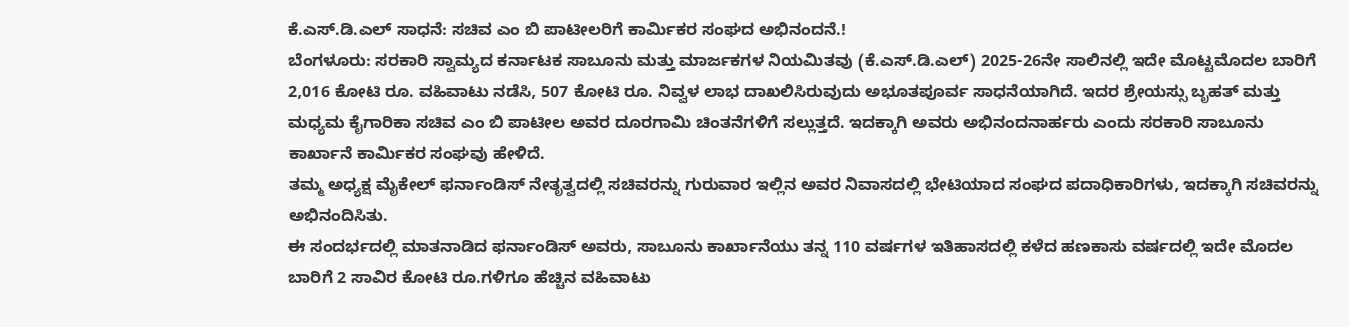ಕೆ.ಎಸ್.ಡಿ.ಎಲ್ ಸಾಧನೆ: ಸಚಿವ ಎಂ ಬಿ ಪಾಟೀಲರಿಗೆ ಕಾರ್ಮಿಕರ ಸಂಘದ ಅಭಿನಂದನೆ.!
ಬೆಂಗಳೂರು: ಸರಕಾರಿ ಸ್ವಾಮ್ಯದ ಕರ್ನಾಟಕ ಸಾಬೂನು ಮತ್ತು ಮಾರ್ಜಕಗಳ ನಿಯಮಿತವು (ಕೆ.ಎಸ್.ಡಿ.ಎಲ್) 2025-26ನೇ ಸಾಲಿನಲ್ಲಿ ಇದೇ ಮೊಟ್ಟಮೊದಲ ಬಾರಿಗೆ 2,016 ಕೋಟಿ ರೂ. ವಹಿವಾಟು ನಡೆಸಿ, 507 ಕೋಟಿ ರೂ. ನಿವ್ವಳ ಲಾಭ ದಾಖಲಿಸಿರುವುದು ಅಭೂತಪೂರ್ವ ಸಾಧನೆಯಾಗಿದೆ. ಇದರ ಶ್ರೇಯಸ್ಸು ಬೃಹತ್ ಮತ್ತು ಮಧ್ಯಮ ಕೈಗಾರಿಕಾ ಸಚಿವ ಎಂ ಬಿ ಪಾಟೀಲ ಅವರ ದೂರಗಾಮಿ ಚಿಂತನೆಗಳಿಗೆ ಸಲ್ಲುತ್ತದೆ. ಇದಕ್ಕಾಗಿ ಅವರು ಅಭಿನಂದನಾರ್ಹರು ಎಂದು ಸರಕಾರಿ ಸಾಬೂನು ಕಾರ್ಖಾನೆ ಕಾರ್ಮಿಕರ ಸಂಘವು ಹೇಳಿದೆ.
ತಮ್ಮ ಅಧ್ಯಕ್ಷ ಮೈಕೇಲ್ ಫರ್ನಾಂಡಿಸ್ ನೇತೃತ್ವದಲ್ಲಿ ಸಚಿವರನ್ನು ಗುರುವಾರ ಇಲ್ಲಿನ ಅವರ ನಿವಾಸದಲ್ಲಿ ಭೇಟಿಯಾದ ಸಂಘದ ಪದಾಧಿಕಾರಿಗಳು, ಇದಕ್ಕಾಗಿ ಸಚಿವರನ್ನು ಅಭಿನಂದಿಸಿತು.
ಈ ಸಂದರ್ಭದಲ್ಲಿ ಮಾತನಾಡಿದ ಫರ್ನಾಂಡಿಸ್ ಅವರು, ಸಾಬೂನು ಕಾರ್ಖಾನೆಯು ತನ್ನ 110 ವರ್ಷಗಳ ಇತಿಹಾಸದಲ್ಲಿ ಕಳೆದ ಹಣಕಾಸು ವರ್ಷದಲ್ಲಿ ಇದೇ ಮೊದಲ ಬಾರಿಗೆ 2 ಸಾವಿರ ಕೋಟಿ ರೂ.ಗಳಿಗೂ ಹೆಚ್ಚಿನ ವಹಿವಾಟು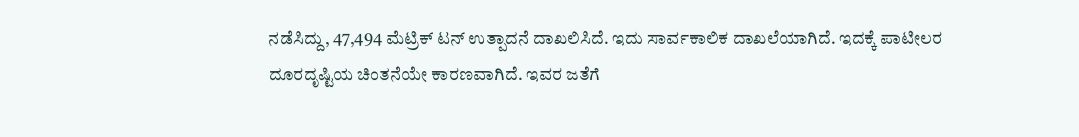ನಡೆಸಿದ್ದು, 47,494 ಮೆಟ್ರಿಕ್ ಟನ್ ಉತ್ಪಾದನೆ ದಾಖಲಿಸಿದೆ. ಇದು ಸಾರ್ವಕಾಲಿಕ ದಾಖಲೆಯಾಗಿದೆ. ಇದಕ್ಕೆ ಪಾಟೀಲರ ದೂರದೃಷ್ಟಿಯ ಚಿಂತನೆಯೇ ಕಾರಣವಾಗಿದೆ. ಇವರ ಜತೆಗೆ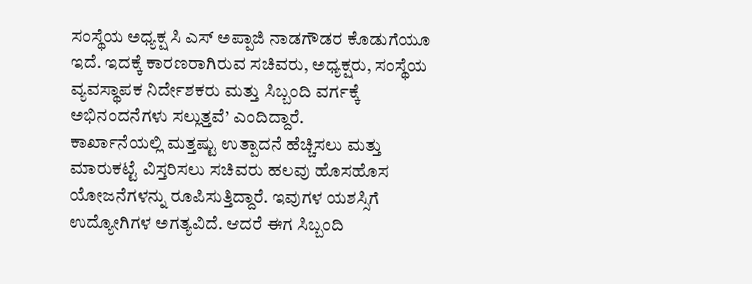ಸಂಸ್ಥೆಯ ಅಧ್ಯಕ್ಷ ಸಿ ಎಸ್ ಅಪ್ಪಾಜಿ ನಾಡಗೌಡರ ಕೊಡುಗೆಯೂ ಇದೆ. ಇದಕ್ಕೆ ಕಾರಣರಾಗಿರುವ ಸಚಿವರು, ಅಧ್ಯಕ್ಷರು, ಸಂಸ್ಥೆಯ ವ್ಯವಸ್ಥಾಪಕ ನಿರ್ದೇಶಕರು ಮತ್ತು ಸಿಬ್ಬಂದಿ ವರ್ಗಕ್ಕೆ ಅಭಿನಂದನೆಗಳು ಸಲ್ಲುತ್ತವೆ’ ಎಂದಿದ್ದಾರೆ.
ಕಾರ್ಖಾನೆಯಲ್ಲಿ ಮತ್ತಷ್ಟು ಉತ್ಪಾದನೆ ಹೆಚ್ಚಿಸಲು ಮತ್ತು ಮಾರುಕಟ್ಟೆ ವಿಸ್ತರಿಸಲು ಸಚಿವರು ಹಲವು ಹೊಸಹೊಸ ಯೋಜನೆಗಳನ್ನು ರೂಪಿಸುತ್ತಿದ್ದಾರೆ. ಇವುಗಳ ಯಶಸ್ಸಿಗೆ ಉದ್ಯೋಗಿಗಳ ಅಗತ್ಯವಿದೆ. ಆದರೆ ಈಗ ಸಿಬ್ಬಂದಿ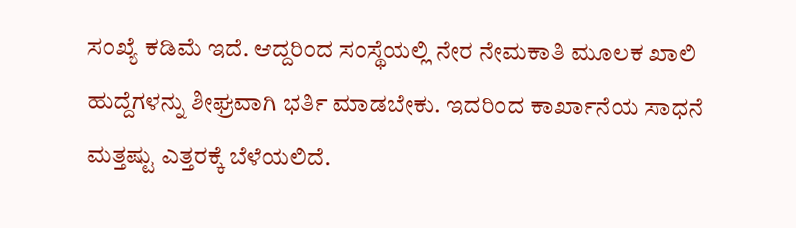ಸಂಖ್ಯೆ ಕಡಿಮೆ ಇದೆ. ಆದ್ದರಿಂದ ಸಂಸ್ಥೆಯಲ್ಲಿ ನೇರ ನೇಮಕಾತಿ ಮೂಲಕ ಖಾಲಿ ಹುದ್ದೆಗಳನ್ನು ಶೀಘ್ರವಾಗಿ ಭರ್ತಿ ಮಾಡಬೇಕು. ಇದರಿಂದ ಕಾರ್ಖಾನೆಯ ಸಾಧನೆ ಮತ್ತಷ್ಟು ಎತ್ತರಕ್ಕೆ ಬೆಳೆಯಲಿದೆ.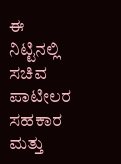ಈ ನಿಟ್ಟಿನಲ್ಲಿ ಸಚಿವ ಪಾಟೀಲರ ಸಹಕಾರ ಮತ್ತು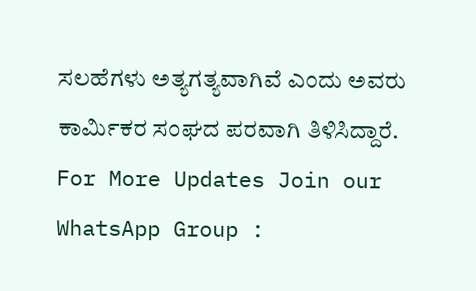ಸಲಹೆಗಳು ಅತ್ಯಗತ್ಯವಾಗಿವೆ ಎಂದು ಅವರು ಕಾರ್ಮಿಕರ ಸಂಘದ ಪರವಾಗಿ ತಿಳಿಸಿದ್ದಾರೆ.
For More Updates Join our WhatsApp Group :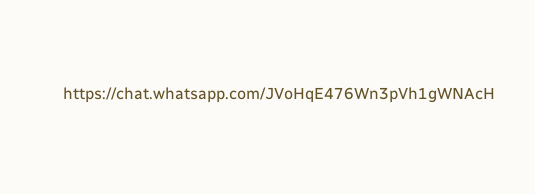https://chat.whatsapp.com/JVoHqE476Wn3pVh1gWNAcH